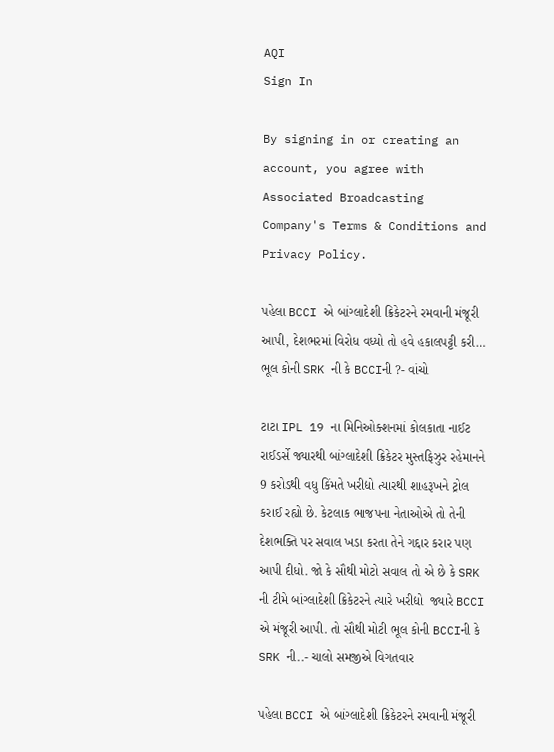AQI
Sign In

By signing in or creating an account, you agree with Associated Broadcasting Company's Terms & Conditions and Privacy Policy.

પહેલા BCCI એ બાંગ્લાદેશી ક્રિકેટરને રમવાની મંજૂરી આપી, દેશભરમાં વિરોધ વધ્યો તો હવે હકાલપટ્ટી કરી… ભૂલ કોની SRK ની કે BCCIની ?- વાંચો

ટાટા IPL 19 ના મિનિઓક્શનમાં કોલકાતા નાઈટ રાઈડર્સે જ્યારથી બાંગ્લાદેશી ક્રિકેટર મુસ્તફિઝુર રહેમાનને 9 કરોડથી વધુ કિંમતે ખરીદ્યો ત્યારથી શાહરૂખને ટ્રોલ કરાઈ રહ્યો છે. કેટલાક ભાજપના નેતાઓએ તો તેની દેશભક્તિ પર સવાલ ખડા કરતા તેને ગદ્દાર કરાર પણ આપી દીધો. જો કે સૌથી મોટો સવાલ તો એ છે કે SRK ની ટીમે બાંગ્લાદેશી ક્રિકેટરને ત્યારે ખરીદ્યો  જ્યારે BCCI એ મંજૂરી આપી. તો સૌથી મોટી ભૂલ કોની BCCIની કે SRK ની..- ચાલો સમજીએ વિગતવાર

પહેલા BCCI એ બાંગ્લાદેશી ક્રિકેટરને રમવાની મંજૂરી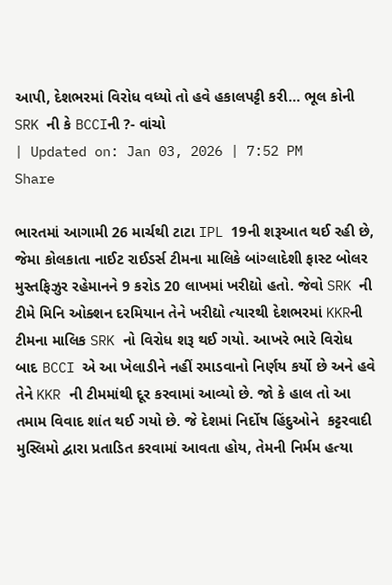આપી, દેશભરમાં વિરોધ વધ્યો તો હવે હકાલપટ્ટી કરી... ભૂલ કોની SRK ની કે BCCIની ?- વાંચો
| Updated on: Jan 03, 2026 | 7:52 PM
Share

ભારતમાં આગામી 26 માર્ચથી ટાટા IPL 19ની શરૂઆત થઈ રહી છે, જેમા કોલકાતા નાઈટ રાઈડર્સ ટીમના માલિકે બાંગ્લાદેશી ફાસ્ટ બોલર મુસ્તફિઝુર રહેમાનને 9 કરોડ 20 લાખમાં ખરીદ્યો હતો. જેવો SRK ની ટીમે મિનિ ઓક્શન દરમિયાન તેને ખરીદ્યો ત્યારથી દેશભરમાં KKRની ટીમના માલિક SRK નો વિરોધ શરૂ થઈ ગયો. આખરે ભારે વિરોધ બાદ BCCI એ આ ખેલાડીને નહીં રમાડવાનો નિર્ણય કર્યો છે અને હવે તેને KKR ની ટીમમાંથી દૂર કરવામાં આવ્યો છે. જો કે હાલ તો આ તમામ વિવાદ શાંત થઈ ગયો છે. જે દેશમાં નિર્દોષ હિંદુઓને  કટ્ટરવાદી મુસ્લિમો દ્વારા પ્રતાડિત કરવામાં આવતા હોય, તેમની નિર્મમ હત્યા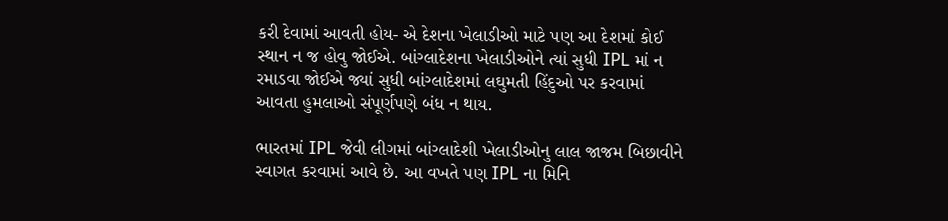કરી દેવામાં આવતી હોય- એ દેશના ખેલાડીઓ માટે પણ આ દેશમાં કોઈ સ્થાન ન જ હોવુ જોઈએ. બાંગ્લાદેશના ખેલાડીઓને ત્યાં સુધી IPL માં ન રમાડવા જોઈએ જ્યાં સુધી બાંગ્લાદેશમાં લઘુમતી હિંદુઓ પર કરવામાં આવતા હુમલાઓ સંપૂર્ણપણે બંધ ન થાય.

ભારતમાં IPL જેવી લીગમાં બાંગ્લાદેશી ખેલાડીઓનુ લાલ જાજમ બિછાવીને સ્વાગત કરવામાં આવે છે. આ વખતે પણ IPL ના મિનિ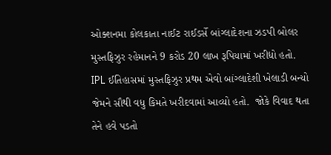ઓક્શનમા કોલકાતા નાઈટ રાઈડર્સે બાંગ્લાદેશના ઝડપી બોલર મુસ્તફિઝુર રહેમાનને 9 કરોડ 20 લાખ રૂપિયામાં ખરીદ્યો હતો. IPL ઈતિહાસમાં મુસ્તફિઝુર પ્રથમ એવો બાંગ્લાદેશી ખેલાડી બન્યો જેમને સૌથી વધુ કિમતે ખરીદવામાં આવ્યો હતો.  જોકે વિવાદ થતા તેને હવે પડતો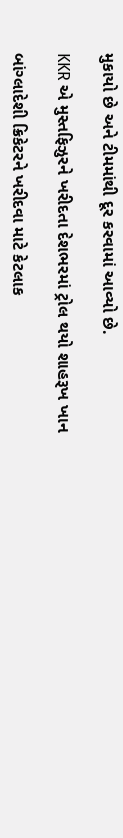મુકાયો છે અને ટીમમાંથી દૂર કરવામાં આવ્યો છે.

KKR એ મુસ્તફિઝુરને ખરીદતા દેશભરમાં ટ્રોલ થયો શાહરૂખ ખાન

બાંગ્લાદેશી ક્રિકેટરને ખરીદવા માટે કેટલાક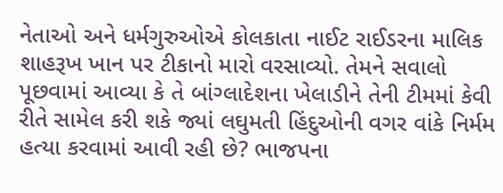નેતાઓ અને ધર્મગુરુઓએ કોલકાતા નાઈટ રાઈડરના માલિક શાહરૂખ ખાન પર ટીકાનો મારો વરસાવ્યો. તેમને સવાલો પૂછવામાં આવ્યા કે તે બાંગ્લાદેશના ખેલાડીને તેની ટીમમાં કેવી રીતે સામેલ કરી શકે જ્યાં લઘુમતી હિંદુઓની વગર વાંકે નિર્મમ હત્યા કરવામાં આવી રહી છે? ભાજપના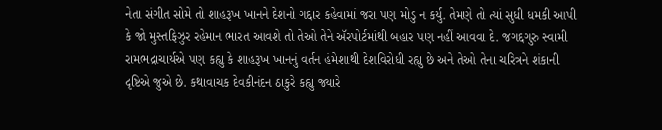નેતા સંગીત સોમે તો શાહરૂખ ખાનને દેશનો ગદ્દાર કહેવામાં જરા પણ મોડુ ન કર્યુ. તેમણે તો ત્યાં સુધી ધમકી આપી કે જો મુસ્તફિઝુર રહેમાન ભારત આવશે તો તેઓ તેને ઍરપોર્ટમાંથી બહાર પણ નહીં આવવા દે. જગદ્દગુરુ સ્વામી રામભદ્રાચાર્યએ પણ કહ્યુ કે શાહરૂખ ખાનનું વર્તન હંમેશાથી દેશવિરોધી રહ્યુ છે અને તેઓ તેના ચરિત્રને શંકાની દૃષ્ટિએ જુએ છે. કથાવાચક દેવકીનંદન ઠાકુરે કહ્યુ જ્યારે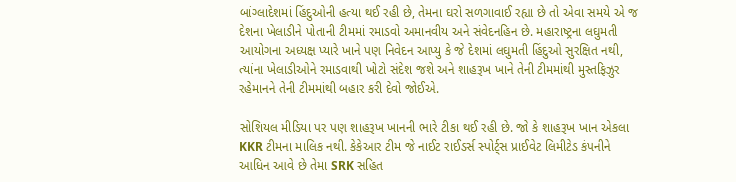બાંગ્લાદેશમાં હિંદુઓની હત્યા થઈ રહી છે, તેમના ઘરો સળગાવાઈ રહ્યા છે તો એવા સમયે એ જ દેશના ખેલાડીને પોતાની ટીમમાં રમાડવો અમાનવીય અને સંવેદનહિન છે. મહારાષ્ટ્રના લઘુમતી આયોગના અધ્યક્ષ પ્યારે ખાને પણ નિવેદન આપ્યુ કે જે દેશમાં લઘુમતી હિંદુઓ સુરક્ષિત નથી, ત્યાંના ખેલાડીઓને રમાડવાથી ખોટો સંદેશ જશે અને શાહરૂખ ખાને તેની ટીમમાંથી મુસ્તફિઝુર રહેમાનને તેની ટીમમાંથી બહાર કરી દેવો જોઈએ.

સોશિયલ મીડિયા પર પણ શાહરૂખ ખાનની ભારે ટીકા થઈ રહી છે. જો કે શાહરૂખ ખાન એકલા KKR ટીમના માલિક નથી. કેકેઆર ટીમ જે નાઈટ રાઈડર્સ સ્પોર્ટ્સ પ્રાઈવેટ લિમીટેડ કંપનીને આધિન આવે છે તેમા SRK સહિત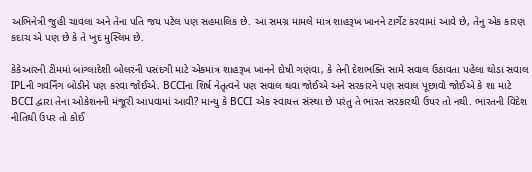અભિનેત્રી જુહી ચાવલા અને તેના પતિ જય પટેલ પણ સહમાલિક છે. આ સમગ્ર મામલે માત્ર શાહરૂખ ખાનને ટાર્ગેટ કરવામાં આવે છે, તેનુ એક કારણ કદાચ એ પણ છે કે તે ખુદ મુસ્લિમ છે.

કેકેઆરની ટીમમાં બાંગ્લાદેશી બોલરની પસંદગી માટે એકમાત્ર શાહરૂખ ખાનને દોષી ગણવા, કે તેની દેશભક્તિ સામે સવાલ ઉઠાવતા પહેલા થોડા સવાલ IPLની ગવર્નિંગ બોડીને પણ કરવા જોઈએ. BCCIના શિર્ષ નેતૃત્વને પણ સવાલ થવા જોઈએ અને સરકારને પણ સવાલ પૂછાવો જોઈએ કે શા માટે BCCI દ્વારા તેના ઓકેશનની મંજૂરી આપવામાં આવી? માન્યુ કે BCCI એક સ્વાયત્ત સંસ્થા છે પરંતુ તે ભારત સરકારથી ઉપર તો નથી. ભારતની વિદેશ નીતિથી ઉપર તો કોઈ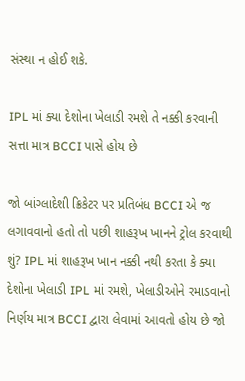સંસ્થા ન હોઈ શકે.

IPL માં ક્યા દેશોના ખેલાડી રમશે તે નક્કી કરવાની સત્તા માત્ર BCCI પાસે હોય છે

જો બાંગ્લાદેશી ક્રિકેટર પર પ્રતિબંધ BCCI એ જ લગાવવાનો હતો તો પછી શાહરૂખ ખાનને ટ્રોલ કરવાથી શું? IPL માં શાહરૂખ ખાન નક્કી નથી કરતા કે ક્યા દેશોના ખેલાડી IPL માં રમશે, ખેલાડીઓને રમાડવાનો નિર્ણય માત્ર BCCI દ્વારા લેવામાં આવતો હોય છે જો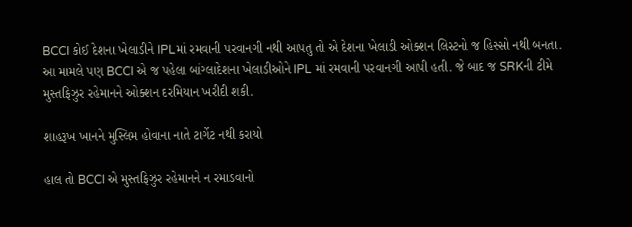BCCI કોઈ દેશના ખેલાડીને IPLમાં રમવાની પરવાનગી નથી આપતુ તો એ દેશના ખેલાડી ઓક્શન લિસ્ટનો જ હિસ્સો નથી બનતા. આ મામલે પણ BCCI એ જ પહેલા બાંગ્લાદેશના ખેલાડીઓને IPL માં રમવાની પરવાનગી આપી હતી. જે બાદ જ SRKની ટીમે મુસ્તફિઝુર રહેમાનને ઓક્શન દરમિયાન ખરીદી શકી.

શાહરૂખ ખાનને મુસ્લિમ હોવાના નાતે ટાર્ગેટ નથી કરાયો

હાલ તો BCCI એ મુસ્તફિઝુર રહેમાનને ન રમાડવાનો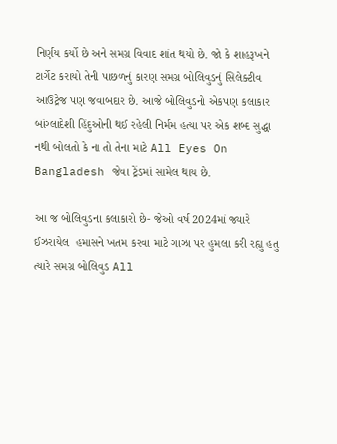નિર્ણય કર્યો છે અને સમગ્ર વિવાદ શાંત થયો છે. જો કે શાહરૂખને ટાર્ગેટ કરાયો તેની પાછળનું કારણ સમગ્ર બોલિવુડનું સિલેક્ટીવ આઉટ્રેજ પણ જવાબદાર છે. આજે બોલિવુડનો એકપણ કલાકાર બાંગ્લાદેશી હિંદુઓની થઈ રહેલી નિર્મમ હત્યા પર એક શબ્દ સુદ્ધા નથી બોલતો કે ના તો તેના માટે All Eyes On Bangladesh જેવા ટ્રેંડમાં સામેલ થાય છે.

આ જ બોલિવુડના કલાકારો છે- જેઓ વર્ષ 2024માં જ્યારે ઈઝરાયેલ  હમાસને ખતમ કરવા માટે ગાઝા પર હુમલા કરી રહ્યુ હતુ ત્યારે સમગ્ર બોલિવુડ All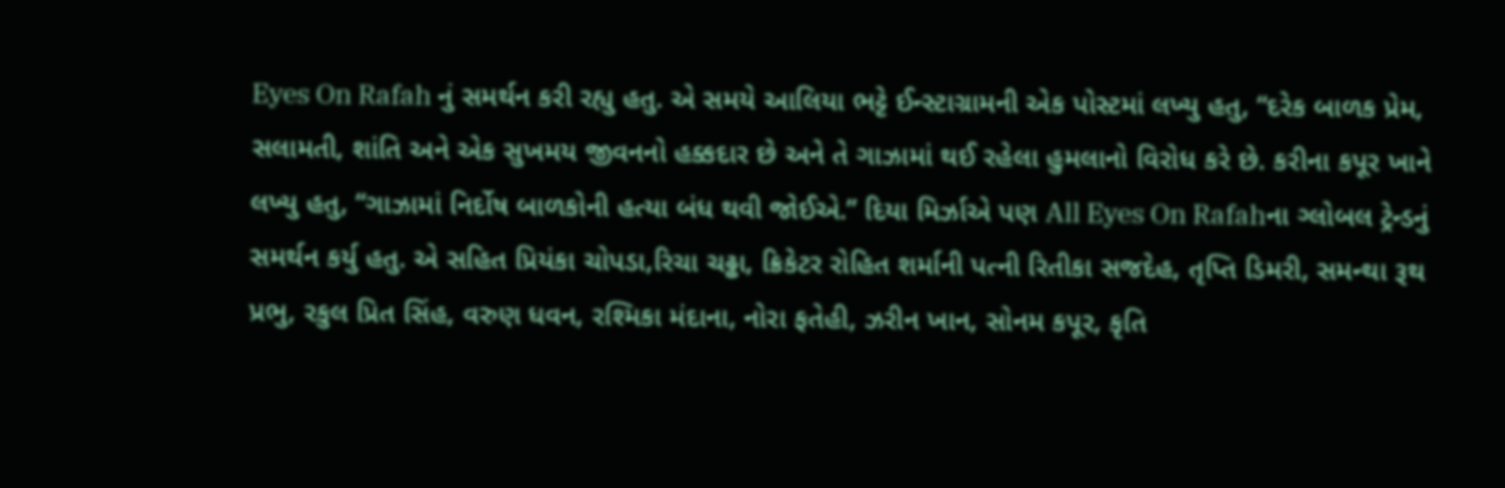Eyes On Rafah નું સમર્થન કરી રહ્યુ હતુ. એ સમયે આલિયા ભટ્ટે ઈન્સ્ટાગ્રામની એક પોસ્ટમાં લખ્યુ હતુ, “દરેક બાળક પ્રેમ, સલામતી, શાંતિ અને એક સુખમય જીવનનો હક્કદાર છે અને તે ગાઝામાં થઈ રહેલા હુમલાનો વિરોધ કરે છે. કરીના કપૂર ખાને લખ્યુ હતુ, “ગાઝામાં નિર્દોષ બાળકોની હત્યા બંધ થવી જોઈએ.” દિયા મિર્ઝાએ પણ All Eyes On Rafahના ગ્લોબલ ટ્રેન્ડનું સમર્થન કર્યુ હતુ. એ સહિત પ્રિયંકા ચોપડા,રિચા ચઢ્ઢા, ક્રિકેટર રોહિત શર્માની પત્ની રિતીકા સજદેહ, તૃપ્તિ ડિમરી, સમન્થા રૂથ પ્રભુ, રકુલ પ્રિત સિંહ, વરુણ ધવન, રશ્મિકા મંદાના, નોરા ફતેહી, ઝરીન ખાન, સોનમ કપૂર, કૃતિ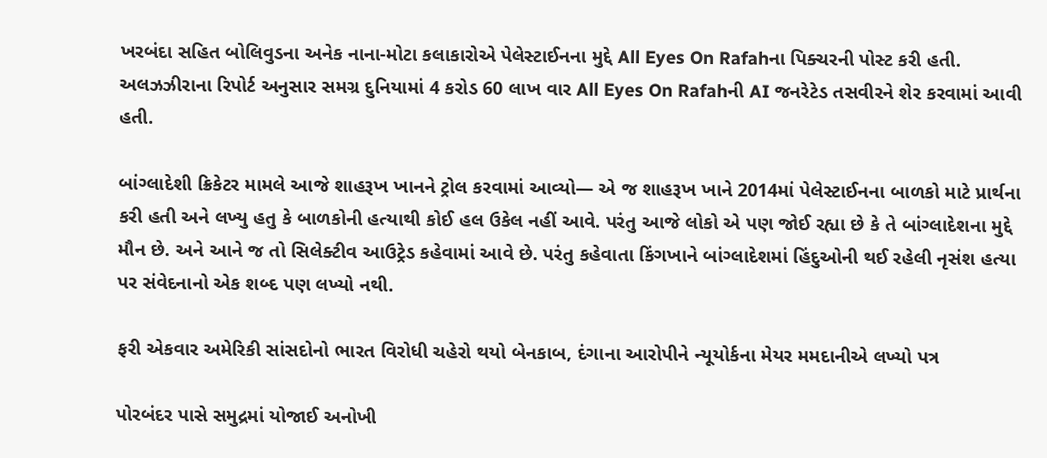ખરબંદા સહિત બોલિવુડના અનેક નાના-મોટા કલાકારોએ પેલેસ્ટાઈનના મુદ્દે All Eyes On Rafahના પિક્ચરની પોસ્ટ કરી હતી. અલઝઝીરાના રિપોર્ટ અનુસાર સમગ્ર દુનિયામાં 4 કરોડ 60 લાખ વાર All Eyes On Rafahની AI જનરેટેડ તસવીરને શેર કરવામાં આવી હતી.

બાંગ્લાદેશી ક્રિકેટર મામલે આજે શાહરૂખ ખાનને ટ્રોલ કરવામાં આવ્યો— એ જ શાહરૂખ ખાને 2014માં પેલેસ્ટાઈનના બાળકો માટે પ્રાર્થના કરી હતી અને લખ્યુ હતુ કે બાળકોની હત્યાથી કોઈ હલ ઉકેલ નહીં આવે. પરંતુ આજે લોકો એ પણ જોઈ રહ્યા છે કે તે બાંગ્લાદેશના મુદ્દે મૌન છે. અને આને જ તો સિલેક્ટીવ આઉટ્રેડ કહેવામાં આવે છે. પરંતુ કહેવાતા કિંગખાને બાંગ્લાદેશમાં હિંદુઓની થઈ રહેલી નૃસંશ હત્યા પર સંવેદનાનો એક શબ્દ પણ લખ્યો નથી.

ફરી એકવાર અમેરિકી સાંસદોનો ભારત વિરોધી ચહેરો થયો બેનકાબ, દંગાના આરોપીને ન્યૂયોર્કના મેયર મમદાનીએ લખ્યો પત્ર

પોરબંદર પાસે સમુદ્રમાં યોજાઈ અનોખી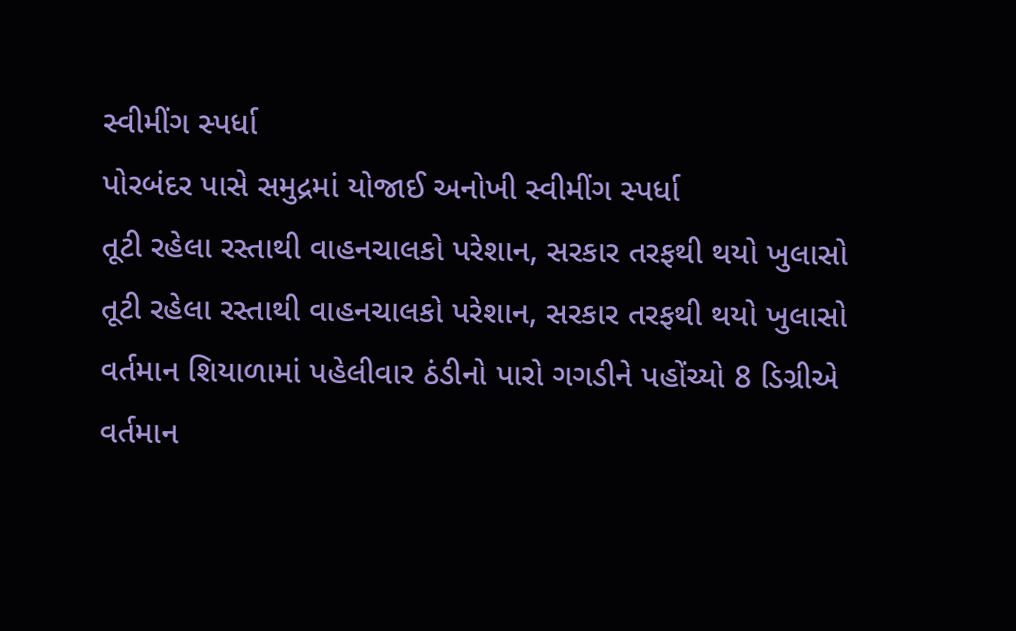સ્વીમીંગ સ્પર્ધા
પોરબંદર પાસે સમુદ્રમાં યોજાઈ અનોખી સ્વીમીંગ સ્પર્ધા
તૂટી રહેલા રસ્તાથી વાહનચાલકો પરેશાન, સરકાર તરફથી થયો ખુલાસો
તૂટી રહેલા રસ્તાથી વાહનચાલકો પરેશાન, સરકાર તરફથી થયો ખુલાસો
વર્તમાન શિયાળામાં પહેલીવાર ઠંડીનો પારો ગગડીને પહોંચ્યો 8 ડિગ્રીએ
વર્તમાન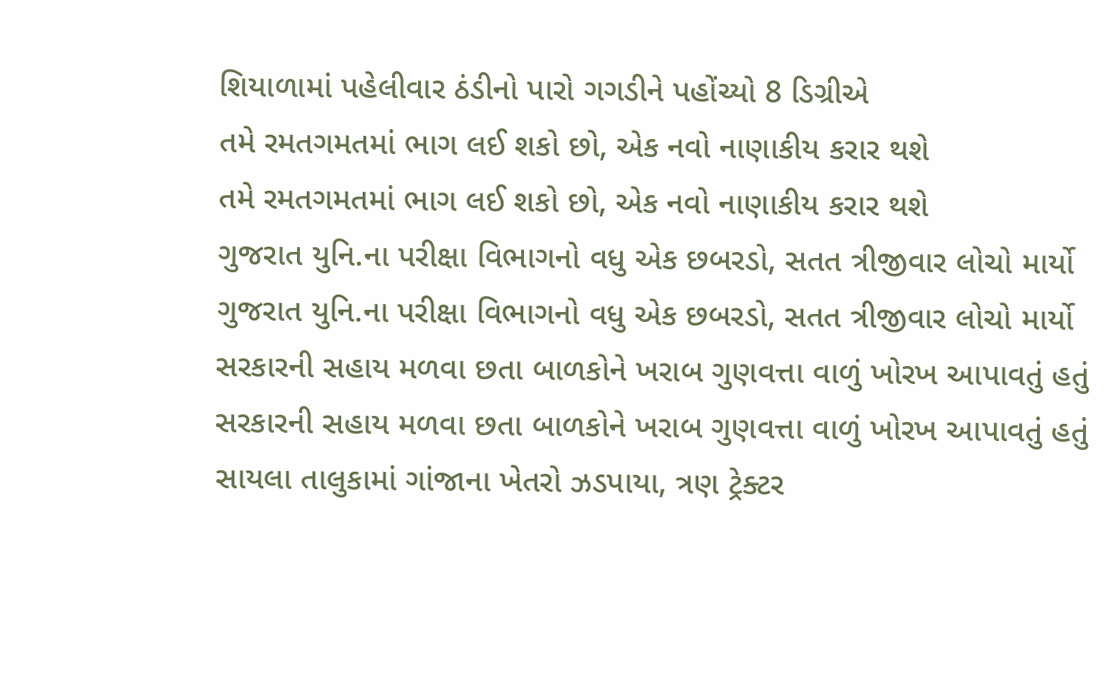શિયાળામાં પહેલીવાર ઠંડીનો પારો ગગડીને પહોંચ્યો 8 ડિગ્રીએ
તમે રમતગમતમાં ભાગ લઈ શકો છો, એક નવો નાણાકીય કરાર થશે
તમે રમતગમતમાં ભાગ લઈ શકો છો, એક નવો નાણાકીય કરાર થશે
ગુજરાત યુનિ.ના પરીક્ષા વિભાગનો વધુ એક છબરડો, સતત ત્રીજીવાર લોચો માર્યો
ગુજરાત યુનિ.ના પરીક્ષા વિભાગનો વધુ એક છબરડો, સતત ત્રીજીવાર લોચો માર્યો
સરકારની સહાય મળવા છતા બાળકોને ખરાબ ગુણવત્તા વાળું ખોરખ આપાવતું હતું
સરકારની સહાય મળવા છતા બાળકોને ખરાબ ગુણવત્તા વાળું ખોરખ આપાવતું હતું
સાયલા તાલુકામાં ગાંજાના ખેતરો ઝડપાયા, ત્રણ ટ્રેક્ટર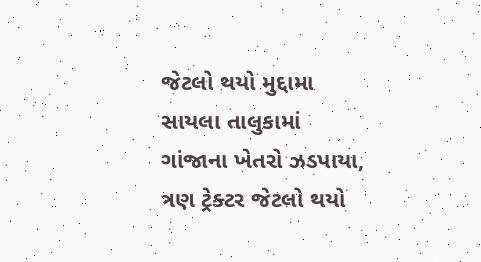જેટલો થયો મુદ્દામા
સાયલા તાલુકામાં ગાંજાના ખેતરો ઝડપાયા, ત્રણ ટ્રેક્ટર જેટલો થયો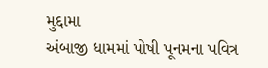મુદ્દામા
અંબાજી ધામમાં પોષી પૂનમના પવિત્ર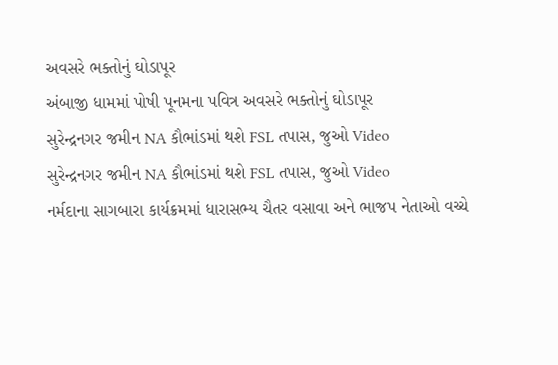અવસરે ભક્તોનું ઘોડાપૂર
અંબાજી ધામમાં પોષી પૂનમના પવિત્ર અવસરે ભક્તોનું ઘોડાપૂર
સુરેન્દ્રનગર જમીન NA કૌભાંડમાં થશે FSL તપાસ, જુઓ Video
સુરેન્દ્રનગર જમીન NA કૌભાંડમાં થશે FSL તપાસ, જુઓ Video
નર્મદાના સાગબારા કાર્યક્રમમાં ધારાસભ્ય ચૈતર વસાવા અને ભાજપ નેતાઓ વચ્ચે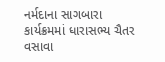નર્મદાના સાગબારા કાર્યક્રમમાં ધારાસભ્ય ચૈતર વસાવા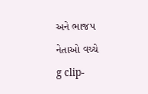અને ભાજપ નેતાઓ વચ્ચે
g clip-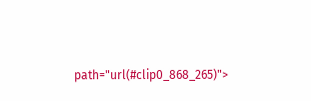path="url(#clip0_868_265)">